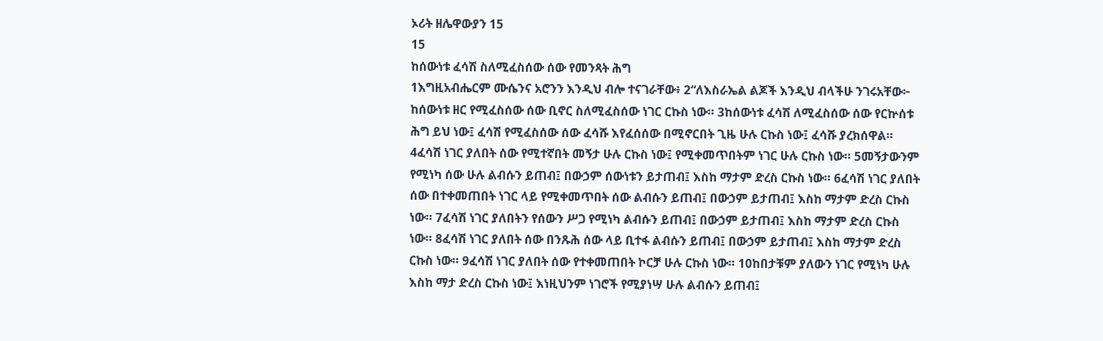ኦሪት ዘሌዋውያን 15
15
ከሰውነቱ ፈሳሽ ስለሚፈስሰው ሰው የመንጻት ሕግ
1እግዚአብሔርም ሙሴንና አሮንን እንዲህ ብሎ ተናገራቸው፥ 2“ለእስራኤል ልጆች እንዲህ ብላችሁ ንገሩአቸው፦ ከሰውነቱ ዘር የሚፈስሰው ሰው ቢኖር ስለሚፈስሰው ነገር ርኩስ ነው። 3ከሰውነቱ ፈሳሽ ለሚፈስሰው ሰው የርኵሰቱ ሕግ ይህ ነው፤ ፈሳሽ የሚፈስሰው ሰው ፈሳሹ እየፈሰሰው በሚኖርበት ጊዜ ሁሉ ርኩስ ነው፤ ፈሳሹ ያረክሰዋል። 4ፈሳሽ ነገር ያለበት ሰው የሚተኛበት መኝታ ሁሉ ርኩስ ነው፤ የሚቀመጥበትም ነገር ሁሉ ርኩስ ነው። 5መኝታውንም የሚነካ ሰው ሁሉ ልብሱን ይጠብ፤ በውኃም ሰውነቱን ይታጠብ፤ እስከ ማታም ድረስ ርኩስ ነው። 6ፈሳሽ ነገር ያለበት ሰው በተቀመጠበት ነገር ላይ የሚቀመጥበት ሰው ልብሱን ይጠብ፤ በውኃም ይታጠብ፤ እስከ ማታም ድረስ ርኩስ ነው። 7ፈሳሽ ነገር ያለበትን የሰውን ሥጋ የሚነካ ልብሱን ይጠብ፤ በውኃም ይታጠብ፤ እስከ ማታም ድረስ ርኩስ ነው። 8ፈሳሽ ነገር ያለበት ሰው በንጹሕ ሰው ላይ ቢተፋ ልብሱን ይጠብ፤ በውኃም ይታጠብ፤ እስከ ማታም ድረስ ርኩስ ነው። 9ፈሳሽ ነገር ያለበት ሰው የተቀመጠበት ኮርቻ ሁሉ ርኩስ ነው። 10ከበታቹም ያለውን ነገር የሚነካ ሁሉ እስከ ማታ ድረስ ርኩስ ነው፤ እነዚህንም ነገሮች የሚያነሣ ሁሉ ልብሱን ይጠብ፤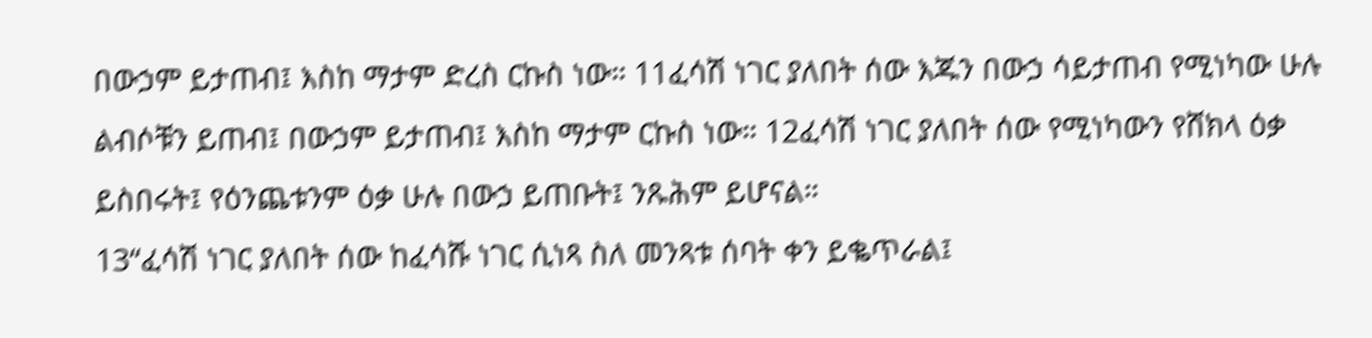በውኃም ይታጠብ፤ እስከ ማታም ድረስ ርኩስ ነው። 11ፈሳሽ ነገር ያለበት ሰው እጁን በውኃ ሳይታጠብ የሚነካው ሁሉ ልብሶቹን ይጠብ፤ በውኃም ይታጠብ፤ እስከ ማታም ርኩስ ነው። 12ፈሳሽ ነገር ያለበት ሰው የሚነካውን የሸክላ ዕቃ ይስበሩት፤ የዕንጨቱንም ዕቃ ሁሉ በውኃ ይጠቡት፤ ንጹሕም ይሆናል።
13“ፈሳሽ ነገር ያለበት ሰው ከፈሳሹ ነገር ሲነጻ ስለ መንጻቱ ሰባት ቀን ይቈጥራል፤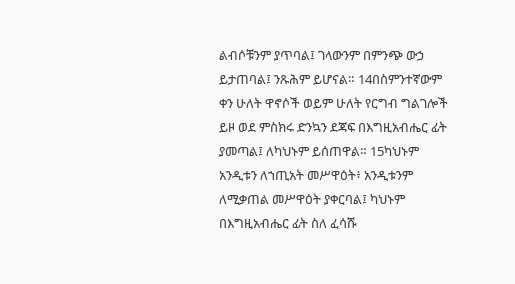ልብሶቹንም ያጥባል፤ ገላውንም በምንጭ ውኃ ይታጠባል፤ ንጹሕም ይሆናል። 14በስምንተኛውም ቀን ሁለት ዋኖሶች ወይም ሁለት የርግብ ግልገሎች ይዞ ወደ ምስክሩ ድንኳን ደጃፍ በእግዚአብሔር ፊት ያመጣል፤ ለካህኑም ይሰጠዋል። 15ካህኑም አንዲቱን ለኀጢአት መሥዋዕት፥ አንዲቱንም ለሚቃጠል መሥዋዕት ያቀርባል፤ ካህኑም በእግዚአብሔር ፊት ስለ ፈሳሹ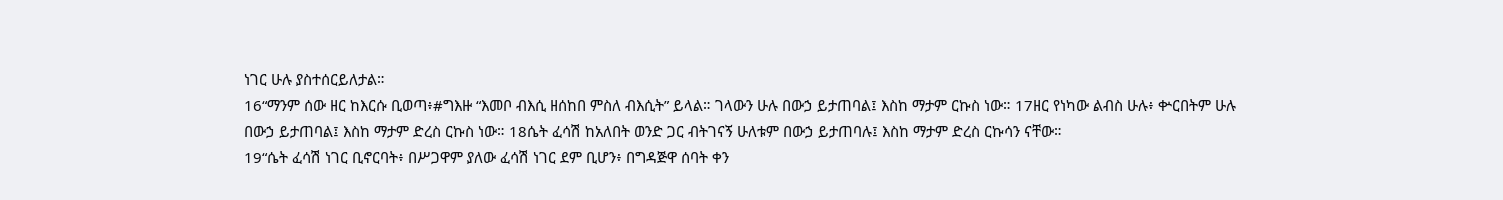ነገር ሁሉ ያስተሰርይለታል።
16“ማንም ሰው ዘር ከእርሱ ቢወጣ፥#ግእዙ “እመቦ ብእሲ ዘሰከበ ምስለ ብእሲት” ይላል። ገላውን ሁሉ በውኃ ይታጠባል፤ እስከ ማታም ርኩስ ነው። 17ዘር የነካው ልብስ ሁሉ፥ ቍርበትም ሁሉ በውኃ ይታጠባል፤ እስከ ማታም ድረስ ርኩስ ነው። 18ሴት ፈሳሽ ከአለበት ወንድ ጋር ብትገናኝ ሁለቱም በውኃ ይታጠባሉ፤ እስከ ማታም ድረስ ርኩሳን ናቸው።
19“ሴት ፈሳሽ ነገር ቢኖርባት፥ በሥጋዋም ያለው ፈሳሽ ነገር ደም ቢሆን፥ በግዳጅዋ ሰባት ቀን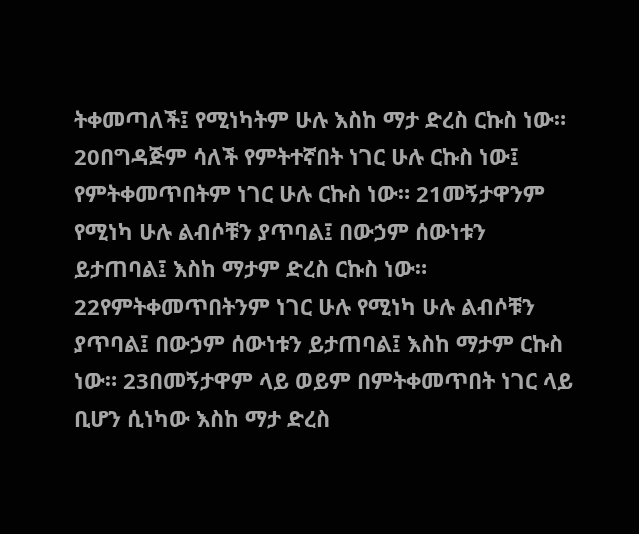ትቀመጣለች፤ የሚነካትም ሁሉ እስከ ማታ ድረስ ርኩስ ነው። 20በግዳጅም ሳለች የምትተኛበት ነገር ሁሉ ርኩስ ነው፤ የምትቀመጥበትም ነገር ሁሉ ርኩስ ነው። 21መኝታዋንም የሚነካ ሁሉ ልብሶቹን ያጥባል፤ በውኃም ሰውነቱን ይታጠባል፤ እስከ ማታም ድረስ ርኩስ ነው። 22የምትቀመጥበትንም ነገር ሁሉ የሚነካ ሁሉ ልብሶቹን ያጥባል፤ በውኃም ሰውነቱን ይታጠባል፤ እስከ ማታም ርኩስ ነው። 23በመኝታዋም ላይ ወይም በምትቀመጥበት ነገር ላይ ቢሆን ሲነካው እስከ ማታ ድረስ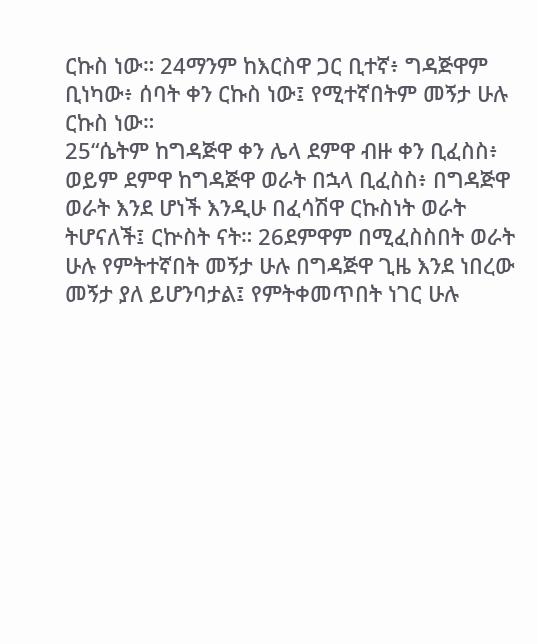ርኩስ ነው። 24ማንም ከእርስዋ ጋር ቢተኛ፥ ግዳጅዋም ቢነካው፥ ሰባት ቀን ርኩስ ነው፤ የሚተኛበትም መኝታ ሁሉ ርኩስ ነው።
25“ሴትም ከግዳጅዋ ቀን ሌላ ደምዋ ብዙ ቀን ቢፈስስ፥ ወይም ደምዋ ከግዳጅዋ ወራት በኋላ ቢፈስስ፥ በግዳጅዋ ወራት እንደ ሆነች እንዲሁ በፈሳሽዋ ርኩስነት ወራት ትሆናለች፤ ርኵስት ናት። 26ደምዋም በሚፈስስበት ወራት ሁሉ የምትተኛበት መኝታ ሁሉ በግዳጅዋ ጊዜ እንደ ነበረው መኝታ ያለ ይሆንባታል፤ የምትቀመጥበት ነገር ሁሉ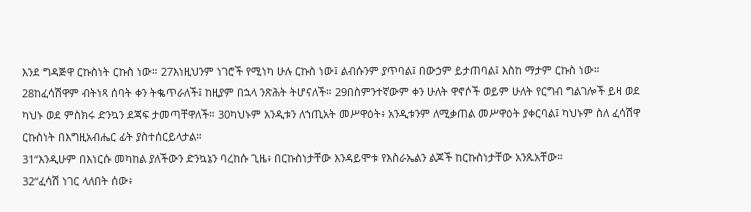እንደ ግዳጅዋ ርኩስነት ርኩስ ነው። 27እነዚህንም ነገሮች የሚነካ ሁሉ ርኩስ ነው፤ ልብሱንም ያጥባል፤ በውኃም ይታጠባል፤ እስከ ማታም ርኩስ ነው። 28ከፈሳሽዋም ብትነጻ ሰባት ቀን ትቈጥራለች፤ ከዚያም በኋላ ንጽሕት ትሆናለች። 29በስምንተኛውም ቀን ሁለት ዋኖሶች ወይም ሁለት የርግብ ግልገሎች ይዛ ወደ ካህኑ ወደ ምስክሩ ድንኳን ደጃፍ ታመጣቸዋለች። 30ካህኑም አንዲቱን ለኀጢአት መሥዋዕት፥ አንዲቱንም ለሚቃጠል መሥዋዕት ያቀርባል፤ ካህኑም ስለ ፈሳሽዋ ርኩስነት በእግዚአብሔር ፊት ያስተሰርይላታል።
31“እንዲሁም በእነርሱ መካከል ያለችውን ድንኳኔን ባረከሱ ጊዜ፥ በርኩስነታቸው እንዳይሞቱ የእስራኤልን ልጆች ከርኩስነታቸው አንጹአቸው።
32“ፈሳሽ ነገር ላለበት ሰው፥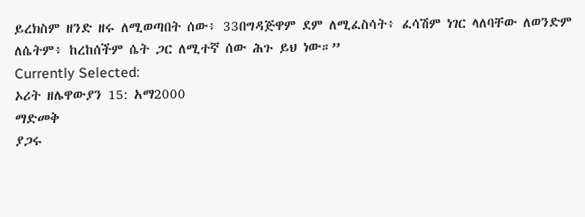ይረክስም ዘንድ ዘሩ ለሚወጣበት ሰው፥ 33በግዳጅዋም ደም ለሚፈስሳት፥ ፈሳሽም ነገር ላለባቸው ለወንድም ለሴትም፥ ከረከሰችም ሴት ጋር ለሚተኛ ሰው ሕጉ ይህ ነው።”
Currently Selected:
ኦሪት ዘሌዋውያን 15: አማ2000
ማድመቅ
ያጋሩ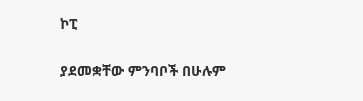ኮፒ

ያደመቋቸው ምንባቦች በሁሉም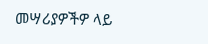መሣሪያዎችዎ ላይ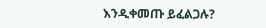እንዲቀመጡ ይፈልጋሉ?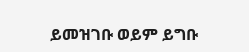ይመዝገቡ ወይም ይግቡ